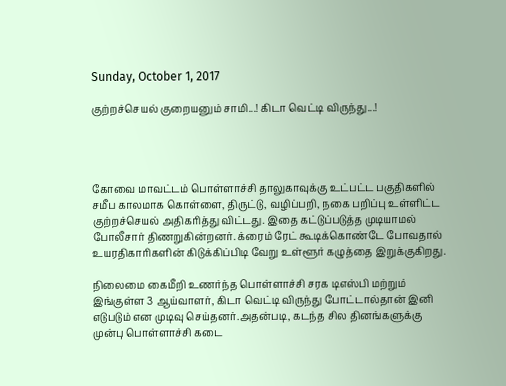Sunday, October 1, 2017

குற்றச்செயல் குறையனும் சாமி...! கிடா வெட்டி விருந்து...!




கோவை மாவட்டம் பொள்ளாச்சி தாலுகாவுக்கு உட்பட்ட பகுதிகளில் சமீப காலமாக கொள்ளை, திருட்டு, வழிப்பறி, நகை பறிப்பு உள்ளிட்ட குற்றச்செயல் அதிகரித்து விட்டது. இதை கட்டுப்படுத்த முடியாமல் போலீசார் திணறுகின்றனர். க்ரைம் ரேட் கூடிக்கொண்டே போவதால் உயரதிகாரிகளின் கிடுக்கிப்பிடி வேறு உள்ளூர் கழுத்தை இறுக்குகிறது.

நிலைமை கைமீறி உணர்ந்த பொள்ளாச்சி சரக டிஎஸ்பி மற்றும் இங்குள்ள 3 ஆய்வாளர், கிடா வெட்டி விருந்து போட்டால்தான் இனி எடுபடும் என முடிவு செய்தனர்.அதன்படி, கடந்த சில தினங்களுக்கு முன்பு பொள்ளாச்சி கடை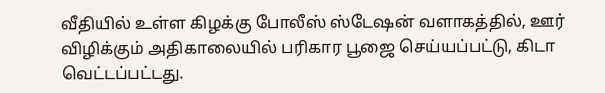வீதியில் உள்ள கிழக்கு போலீஸ் ஸ்டேஷன் வளாகத்தில், ஊர் விழிக்கும் அதிகாலையில் பரிகார பூஜை செய்யப்பட்டு, கிடா வெட்டப்பட்டது.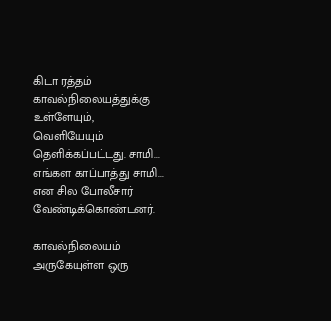கிடா ரத்தம் காவல்நிலையத்துக்கு உள்ளேயும், வெளியேயும் தெளிக்கப்பட்டது. சாமி... எங்கள காப்பாத்து சாமி... என சில போலீசார் வேண்டிக்கொண்டனர்.

காவல்நிலையம் அருகேயுள்ள ஒரு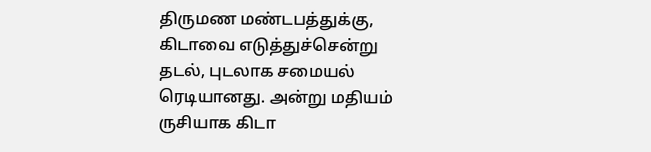திருமண மண்டபத்துக்கு, கிடாவை எடுத்துச்சென்று தடல், புடலாக சமையல் ரெடியானது. அன்று மதியம் ருசியாக கிடா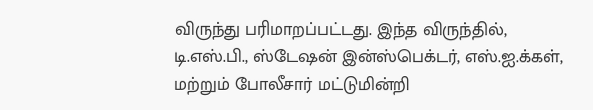விருந்து பரிமாறப்பட்டது. இந்த விருந்தில், டி.எஸ்.பி., ஸ்டேஷன் இன்ஸ்பெக்டர், எஸ்.ஐ.க்கள், மற்றும் போலீசார் மட்டுமின்றி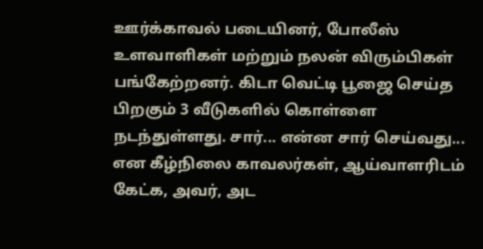ஊர்க்காவல் படையினர், போலீஸ் உளவாளிகள் மற்றும் நலன் விரும்பிகள் பங்கேற்றனர். கிடா வெட்டி பூஜை செய்த பிறகும் 3 வீடுகளில் கொள்ளை நடந்துள்ளது. சார்... என்ன சார் செய்வது... என கீழ்நிலை காவலர்கள், ஆய்வாளரிடம் கேட்க, அவர், அட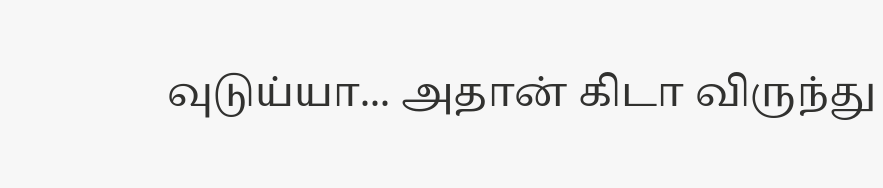வுடுய்யா... அதான் கிடா விருந்து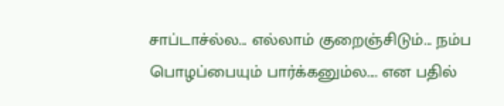சாப்டாச்ல்ல... எல்லாம் குறைஞ்சிடும்... நம்ப பொழப்பையும் பார்க்கனும்ல.... என பதில்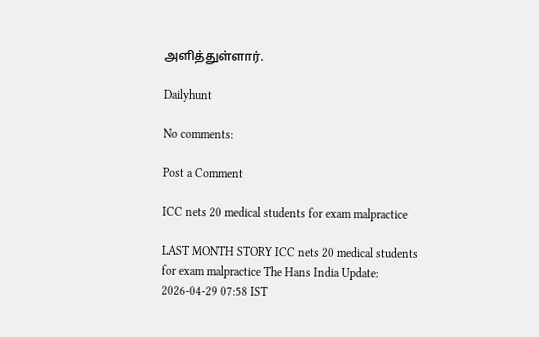அளித்துள்ளார்.

Dailyhunt

No comments:

Post a Comment

ICC nets 20 medical students for exam malpractice

LAST MONTH STORY ICC nets 20 medical students for exam malpractice The Hans India Update: 2026-04-29 07:58 IST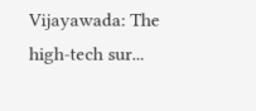Vijayawada: The high-tech sur...